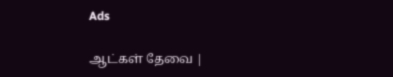Ads

ஆட்கள் தேவை |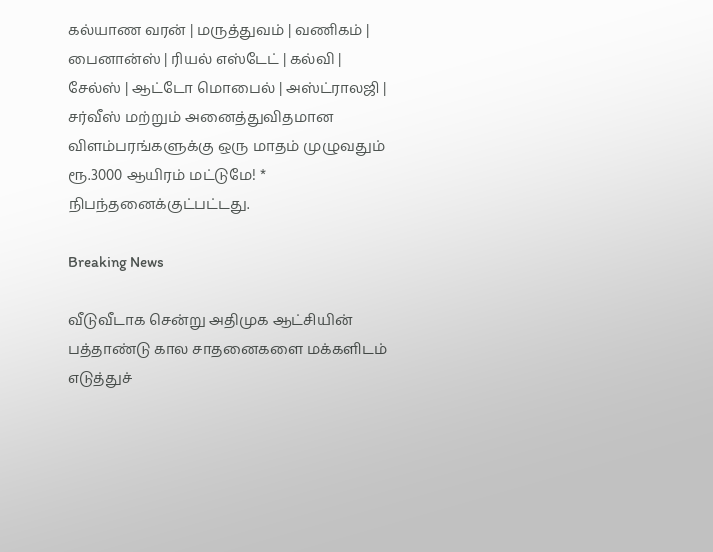கல்யாண வரன் | மருத்துவம் | வணிகம் | பைனான்ஸ் | ரியல் எஸ்டேட் | கல்வி | சேல்ஸ் | ஆட்டோ மொபைல் | அஸ்ட்ராலஜி | சர்வீஸ் மற்றும் அனைத்துவிதமான விளம்பரங்களுக்கு ஒரு மாதம் முழுவதும் ரூ.3000 ஆயிரம் மட்டுமே! * நிபந்தனைக்குட்பட்டது.

Breaking News

வீடுவீடாக சென்று அதிமுக ஆட்சியின் பத்தாண்டு கால சாதனைகளை மக்களிடம் எடுத்துச்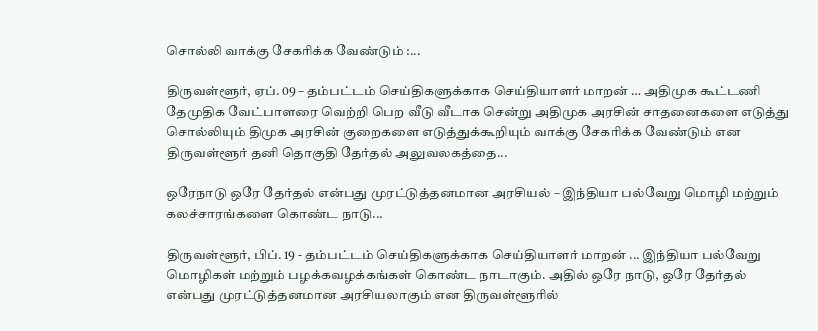சொல்லி வாக்கு சேகரிக்க வேண்டும் :...

திருவள்ளூர், ஏப். 09 – தம்பட்டம் செய்திகளுக்காக செய்தியாளர் மாறன் … அதிமுக கூட்டணி தேமுதிக வேட்பாளரை வெற்றி பெற வீடு வீடாக சென்று அதிமுக அரசின் சாதனைகளை எடுத்து சொல்லியும் திமுக அரசின் குறைகளை எடுத்துக்கூறியும் வாக்கு சேகரிக்க வேண்டும் என திருவள்ளூர் தனி தொகுதி தேர்தல் அலுவலகத்தை...

ஒரேநாடு ஒரே தேர்தல் என்பது முரட்டுத்தனமான அரசியல் – இந்தியா பல்வேறு மொழி மற்றும் கலச்சாரங்களை கொண்ட நாடு...

திருவள்ளூர், பிப். 19 - தம்பட்டம் செய்திகளுக்காக செய்தியாளர் மாறன் ... இந்தியா பல்வேறு மொழிகள் மற்றும் பழக்கவழக்கங்கள் கொண்ட நாடாகும். அதில் ஒரே நாடு, ஒரே தேர்தல் என்பது முரட்டுத்தனமான அரசியலாகும் என திருவள்ளூரில்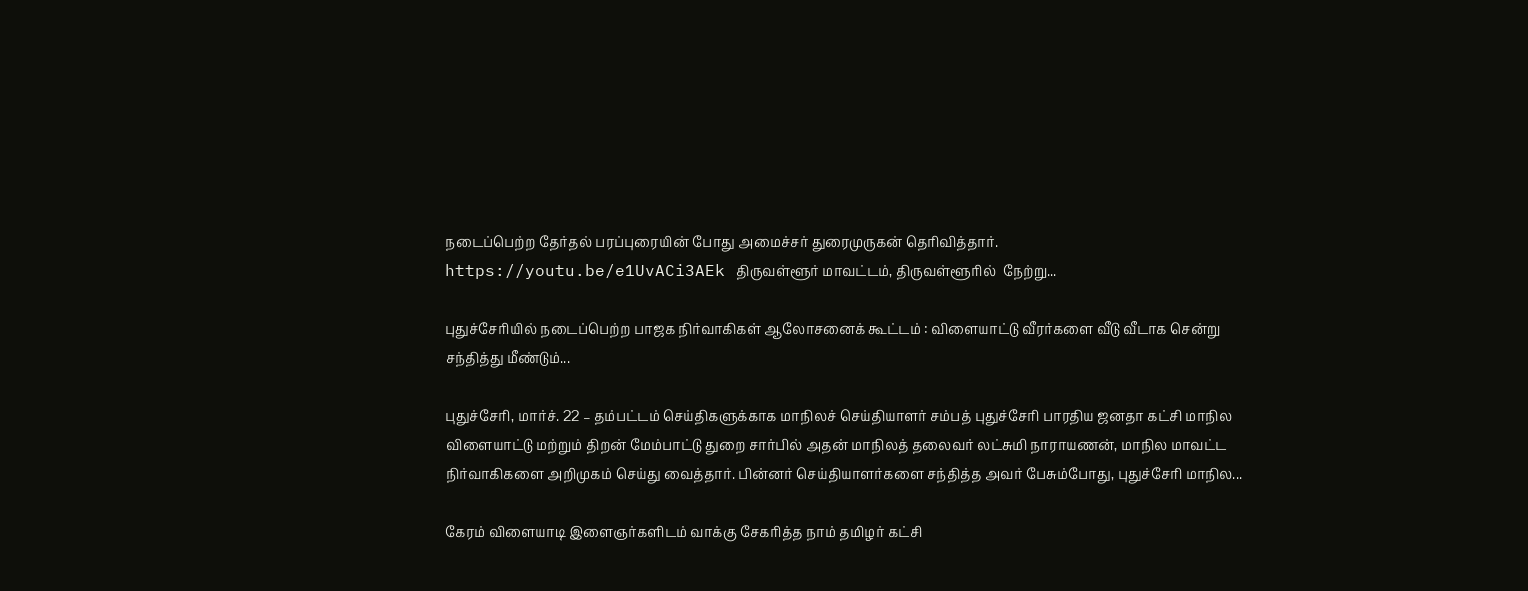நடைப்பெற்ற தேர்தல் பரப்புரையின் போது அமைச்சர் துரைமுருகன் தெரிவித்தார். https://youtu.be/e1UvACi3AEk திருவள்ளூர் மாவட்டம், திருவள்ளூரில்  நேற்று...

புதுச்சேரியில் நடைப்பெற்ற பாஜக நிர்வாகிகள் ஆலோசனைக் கூட்டம் : விளையாட்டு வீரர்களை வீடு வீடாக சென்று சந்தித்து மீண்டும்...

புதுச்சேரி, மார்ச். 22 – தம்பட்டம் செய்திகளுக்காக மாநிலச் செய்தியாளர் சம்பத் புதுச்சேரி பாரதிய ஜனதா கட்சி மாநில விளையாட்டு மற்றும் திறன் மேம்பாட்டு துறை சார்பில் அதன் மாநிலத் தலைவர் லட்சுமி நாராயணன், மாநில மாவட்ட நிர்வாகிகளை அறிமுகம் செய்து வைத்தார். பின்னர் செய்தியாளர்களை சந்தித்த அவர் பேசும்போது, புதுச்சேரி மாநில...

கேரம் விளையாடி இளைஞர்களிடம் வாக்கு சேகரித்த நாம் தமிழர் கட்சி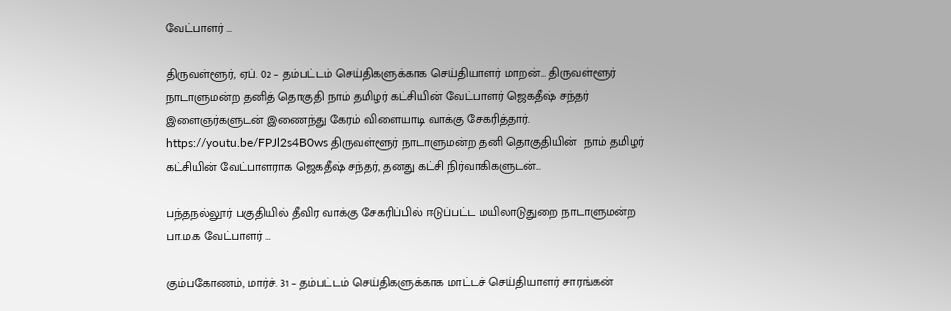வேட்பாளர் …

திருவள்ளூர், ஏப். 02 – தம்பட்டம் செய்திகளுக்காக செய்தியாளர் மாறன்… திருவள்ளூர் நாடாளுமன்ற தனித் தொகுதி நாம் தமிழர் கட்சியின் வேட்பாளர் ஜெகதீஷ் சந்தர் இளைஞர்களுடன் இணைந்து கேரம் விளையாடி வாக்கு சேகரித்தார். https://youtu.be/FPJl2s4B0ws திருவள்ளூர் நாடாளுமன்ற தனி தொகுதியின்  நாம் தமிழர் கட்சியின் வேட்பாளராக ஜெகதீஷ் சந்தர், தனது கட்சி நிர்வாகிகளுடன்...

பந்தநல்லூர் பகுதியில் தீவிர வாக்கு சேகரிப்பில் ஈடுப்பட்ட மயிலாடுதுறை நாடாளுமன்ற பா.ம.க வேட்பாளர் …

கும்பகோணம், மார்ச். 31 – தம்பட்டம் செய்திகளுக்காக மாட்டச் செய்தியாளர் சாரங்கன்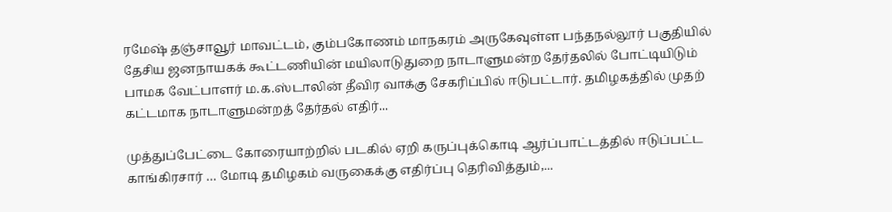ரமேஷ் தஞ்சாவூர் மாவட்டம், கும்பகோணம் மாநகரம் அருகேவுள்ள பந்தநல்லூர் பகுதியில் தேசிய ஜனநாயகக் கூட்டணியின் மயிலாடுதுறை நாடாளுமன்ற தேர்தலில் போட்டியிடும் பாமக வேட்பாளர் ம.க.ஸ்டாலின் தீவிர வாக்கு சேகரிப்பில் ஈடுபட்டார். தமிழகத்தில் முதற் கட்டமாக நாடாளுமன்றத் தேர்தல் எதிர்...

முத்துப்பேட்டை கோரையாற்றில் படகில் ஏறி கருப்புக்கொடி ஆர்ப்பாட்டத்தில் ஈடுப்பட்ட காங்கிரசார் … மோடி தமிழகம் வருகைக்கு எதிர்ப்பு தெரிவித்தும்,...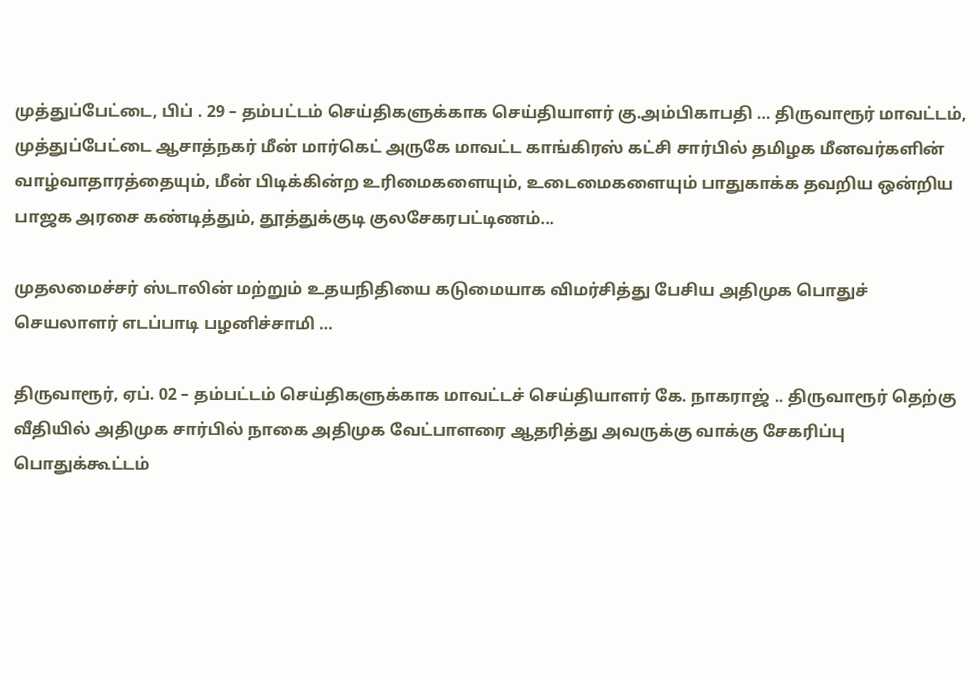முத்துப்பேட்டை, பிப் . 29 – தம்பட்டம் செய்திகளுக்காக செய்தியாளர் கு.அம்பிகாபதி … திருவாரூர் மாவட்டம், முத்துப்பேட்டை ஆசாத்நகர் மீன் மார்கெட் அருகே மாவட்ட காங்கிரஸ் கட்சி சார்பில் தமிழக மீனவர்களின் வாழ்வாதாரத்தையும், மீன் பிடிக்கின்ற உரிமைகளையும், உடைமைகளையும் பாதுகாக்க தவறிய ஒன்றிய பாஜக அரசை கண்டித்தும், தூத்துக்குடி குலசேகரபட்டிணம்...

முதலமைச்சர் ஸ்டாலின் மற்றும் உதயநிதியை கடுமையாக விமர்சித்து பேசிய அதிமுக பொதுச் செயலாளர் எடப்பாடி பழனிச்சாமி …

திருவாரூர், ஏப். 02 – தம்பட்டம் செய்திகளுக்காக மாவட்டச் செய்தியாளர் கே. நாகராஜ் .. திருவாரூர் தெற்கு வீதியில் அதிமுக சார்பில் நாகை அதிமுக வேட்பாளரை ஆதரித்து அவருக்கு வாக்கு சேகரிப்பு பொதுக்கூட்டம்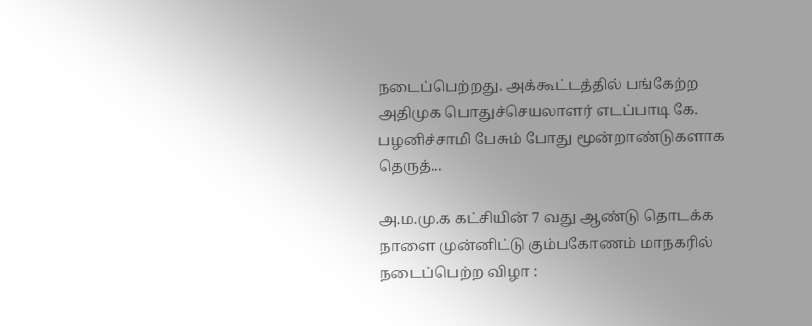நடைப்பெற்றது. அக்கூட்டத்தில் பங்கேற்ற அதிமுக பொதுச்செயலாளர் எடப்பாடி கே. பழனிச்சாமி பேசும் போது மூன்றாண்டுகளாக தெருத்...

அ.ம.மு.க கட்சியின் 7 வது ஆண்டு தொடக்க நாளை முன்னிட்டு கும்பகோணம் மாநகரில் நடைப்பெற்ற விழா :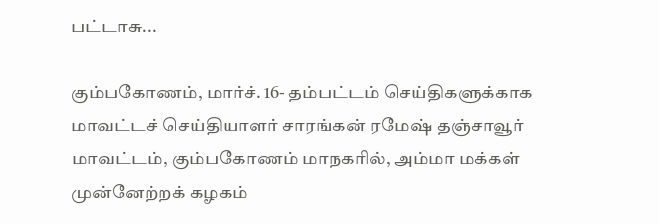பட்டாசு...

கும்பகோணம், மார்ச். 16- தம்பட்டம் செய்திகளுக்காக மாவட்டச் செய்தியாளர் சாரங்கன் ரமேஷ் தஞ்சாவூர் மாவட்டம், கும்பகோணம் மாநகரில், அம்மா மக்கள் முன்னேற்றக் கழகம்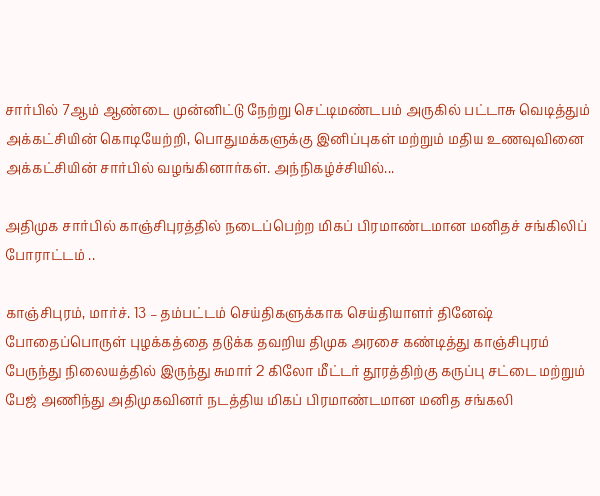சார்பில் 7ஆம் ஆண்டை முன்னிட்டு நேற்று செட்டிமண்டபம் அருகில் பட்டாசு வெடித்தும் அக்கட்சியின் கொடியேற்றி, பொதுமக்களுக்கு இனிப்புகள் மற்றும் மதிய உணவுவினை அக்கட்சியின் சார்பில் வழங்கினார்கள். அந்நிகழ்ச்சியில்...

அதிமுக சார்பில் காஞ்சிபுரத்தில் நடைப்பெற்ற மிகப் பிரமாண்டமான மனிதச் சங்கிலிப் போராட்டம் ..

காஞ்சிபுரம், மார்ச். 13 – தம்பட்டம் செய்திகளுக்காக செய்தியாளர் தினேஷ் போதைப்பொருள் புழக்கத்தை தடுக்க தவறிய திமுக அரசை கண்டித்து காஞ்சிபுரம் பேருந்து நிலையத்தில் இருந்து சுமார் 2 கிலோ மீட்டர் தூரத்திற்கு கருப்பு சட்டை மற்றும் பேஜ் அணிந்து அதிமுகவினர் நடத்திய மிகப் பிரமாண்டமான மனித சங்கலி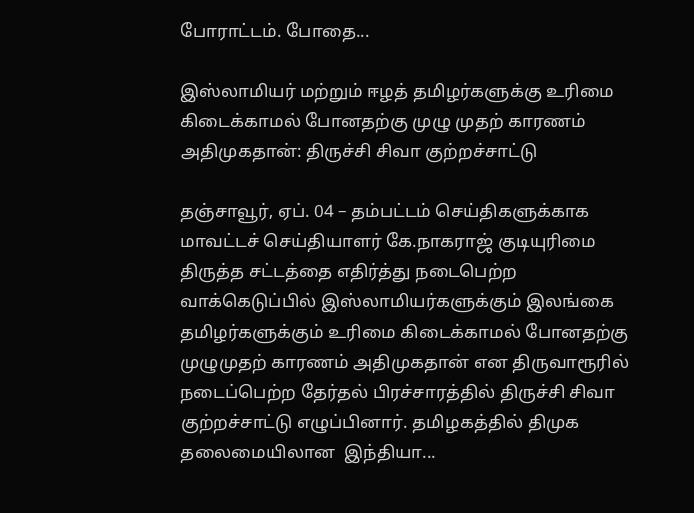போராட்டம். போதை...

இஸ்லாமியர் மற்றும் ஈழத் தமிழர்களுக்கு உரிமை கிடைக்காமல் போனதற்கு முழு முதற் காரணம் அதிமுகதான்: திருச்சி சிவா குற்றச்சாட்டு

தஞ்சாவூர், ஏப். 04 – தம்பட்டம் செய்திகளுக்காக மாவட்டச் செய்தியாளர் கே.நாகராஜ் குடியுரிமை திருத்த சட்டத்தை எதிர்த்து நடைபெற்ற வாக்கெடுப்பில் இஸ்லாமியர்களுக்கும் இலங்கை தமிழர்களுக்கும் உரிமை கிடைக்காமல் போனதற்கு முழுமுதற் காரணம் அதிமுகதான் என திருவாரூரில் நடைப்பெற்ற தேர்தல் பிரச்சாரத்தில் திருச்சி சிவா குற்றச்சாட்டு எழுப்பினார். தமிழகத்தில் திமுக தலைமையிலான  இந்தியா...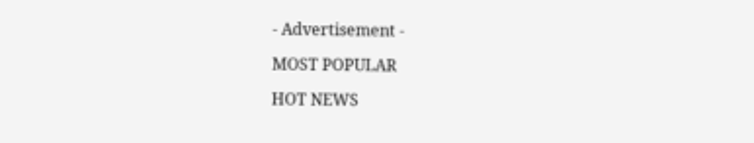- Advertisement -

MOST POPULAR

HOT NEWS